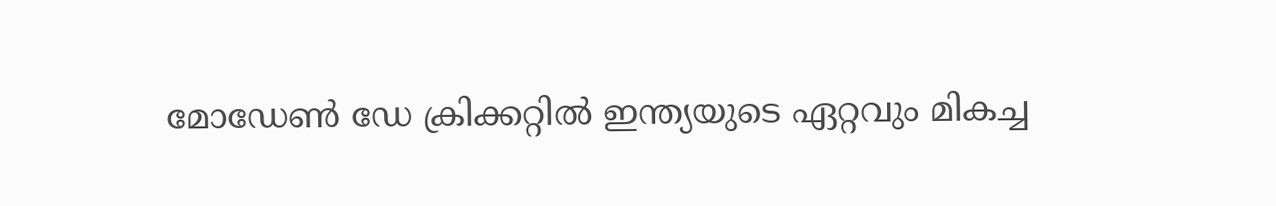മോഡേണ്‍ ഡേ ക്രിക്കറ്റില്‍ ഇന്ത്യയുടെ ഏറ്റവും മികച്ച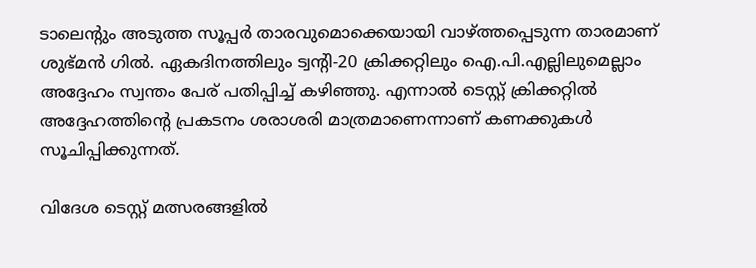ടാലെന്റും അടുത്ത സൂപ്പര്‍ താരവുമൊക്കെയായി വാഴ്ത്തപ്പെടുന്ന താരമാണ് ശുഭ്മന്‍ ഗില്‍. ഏകദിനത്തിലും ട്വന്റി-20 ക്രിക്കറ്റിലും ഐ.പി.എല്ലിലുമെല്ലാം അദ്ദേഹം സ്വന്തം പേര് പതിപ്പിച്ച് കഴിഞ്ഞു. എന്നാല്‍ ടെസ്റ്റ് ക്രിക്കറ്റില്‍ അദ്ദേഹത്തിന്റെ പ്രകടനം ശരാശരി മാത്രമാണെന്നാണ് കണക്കുകള്‍ സൂചിപ്പിക്കുന്നത്.

വിദേശ ടെസ്റ്റ് മത്സരങ്ങളില്‍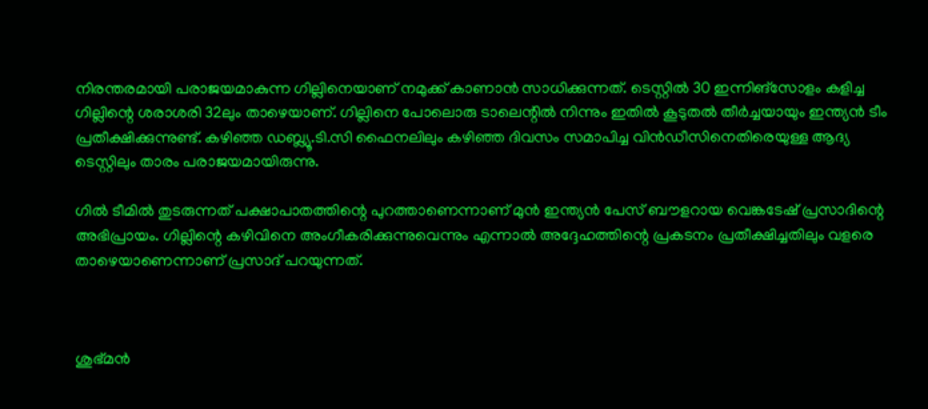നിരന്തരമായി പരാജയമാകുന്ന ഗില്ലിനെയാണ് നമുക്ക് കാണാന്‍ സാധിക്കുന്നത്. ടെസ്റ്റില്‍ 30 ഇന്നിങ്‌സോളം കളിച്ച ഗില്ലിന്റെ ശരാശരി 32ലും താഴെയാണ്. ഗില്ലിനെ പോലൊരു ടാലെന്റില്‍ നിന്നും ഇതില്‍ കൂടുതല്‍ തീര്‍ച്ചയായും ഇന്ത്യന്‍ ടീം പ്രതീക്ഷിക്കുന്നുണ്ട്. കഴിഞ്ഞ ഡബ്ല്യൂ.ടി.സി ഫൈനലിലും കഴിഞ്ഞ ദിവസം സമാപിച്ച വിന്‍ഡീസിനെതിരെയുള്ള ആദ്യ ടെസ്റ്റിലും താരം പരാജയമായിരുന്നു.

ഗില്‍ ടീമില്‍ തുടരുന്നത് പക്ഷാപാതത്തിന്റെ പുറത്താണെന്നാണ് മുന്‍ ഇന്ത്യന്‍ പേസ് ബൗളറായ വെങ്കടേഷ് പ്രസാദിന്റെ അഭിപ്രായം. ഗില്ലിന്റെ കഴിവിനെ അംഗീകരിക്കുന്നുവെന്നും എന്നാല്‍ അദ്ദേഹത്തിന്റെ പ്രകടനം പ്രതീക്ഷിച്ചതിലും വളരെ താഴെയാണെന്നാണ് പ്രസാദ്‌ പറയുന്നത്.



ശുഭ്മന്‍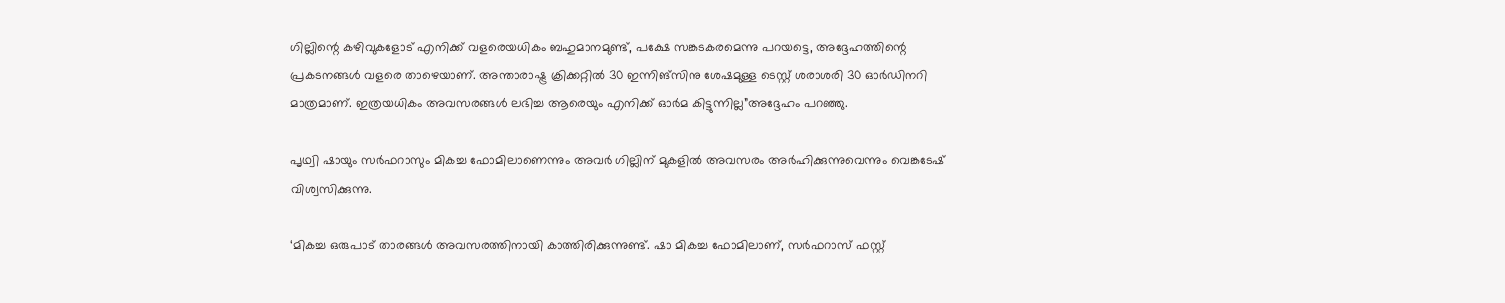ഗില്ലിന്റെ കഴിവുകളോട് എനിക്ക് വളരെയധികം ബഹുമാനമുണ്ട്, പക്ഷേ സങ്കടകരമെന്നു പറയട്ടെ, അദ്ദേഹത്തിന്റെ പ്രകടനങ്ങള്‍ വളരെ താഴെയാണ്. അന്താരാഷ്ട്ര ക്രിക്കറ്റില്‍ 30 ഇന്നിങ്സിനു ശേഷമുള്ള ടെസ്റ്റ് ശരാശരി 30 ഓര്‍ഡിനറി മാത്രമാണ്. ഇത്രയധികം അവസരങ്ങള്‍ ലഭിച്ച ആരെയും എനിക്ക് ഓര്‍മ കിട്ടുന്നില്ല”അദ്ദേഹം പറഞ്ഞു.

പൃഥ്വി ഷായും സര്‍ഫറാസും മികച്ച ഫോമിലാണെന്നും അവര്‍ ഗില്ലിന് മുകളില്‍ അവസരം അര്‍ഹിക്കുന്നുവെന്നും വെങ്കടേഷ് വിശ്വസിക്കുന്നു.

‘മികച്ച ഒരുപാട് താരങ്ങള്‍ അവസരത്തിനായി കാത്തിരിക്കുന്നുണ്ട്. ഷാ മികച്ച ഫോമിലാണ്, സര്‍ഫറാസ് ഫസ്റ്റ്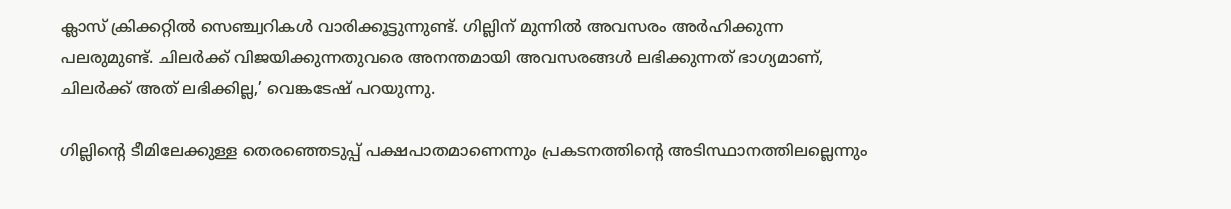ക്ലാസ് ക്രിക്കറ്റില്‍ സെഞ്ച്വറികള്‍ വാരിക്കൂട്ടുന്നുണ്ട്. ഗില്ലിന് മുന്നില്‍ അവസരം അര്‍ഹിക്കുന്ന പലരുമുണ്ട്. ചിലര്‍ക്ക് വിജയിക്കുന്നതുവരെ അനന്തമായി അവസരങ്ങള്‍ ലഭിക്കുന്നത് ഭാഗ്യമാണ്, ചിലര്‍ക്ക് അത് ലഭിക്കില്ല,’ വെങ്കടേഷ് പറയുന്നു.

ഗില്ലിന്റെ ടീമിലേക്കുള്ള തെരഞ്ഞെടുപ്പ് പക്ഷപാതമാണെന്നും പ്രകടനത്തിന്റെ അടിസ്ഥാനത്തിലല്ലെന്നും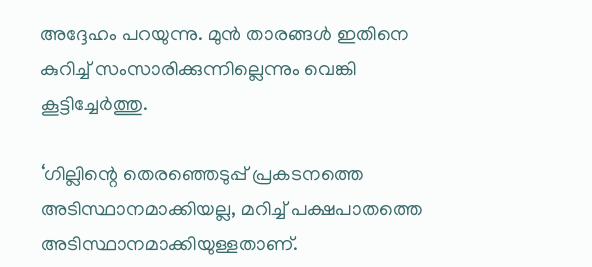അദ്ദേഹം പറയുന്നു. മുന്‍ താരങ്ങള്‍ ഇതിനെ കുറിച്ച് സംസാരിക്കുന്നില്ലെന്നും വെങ്കി കൂട്ടിച്ചേര്‍ത്തു.

‘ഗില്ലിന്റെ തെരഞ്ഞെടുപ്പ് പ്രകടനത്തെ അടിസ്ഥാനമാക്കിയല്ല, മറിച്ച് പക്ഷപാതത്തെ അടിസ്ഥാനമാക്കിയുള്ളതാണ്.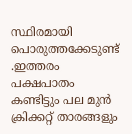സ്ഥിരമായി പൊരുത്തക്കേടുണ്ട് .ഇത്തരം പക്ഷപാതം കണ്ടിട്ടും പല മുന്‍ ക്രിക്കറ്റ് താരങ്ങളും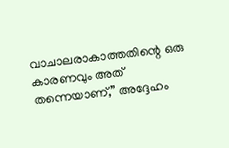വാചാലരാകാത്തതിന്റെ ഒരു കാരണവും അത് തന്നെയാണ്,” അദ്ദേഹം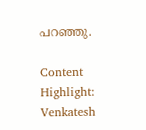പറഞ്ഞു.

Content Highlight: Venkatesh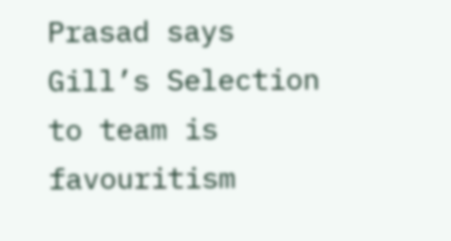Prasad says Gill’s Selection to team is favouritism